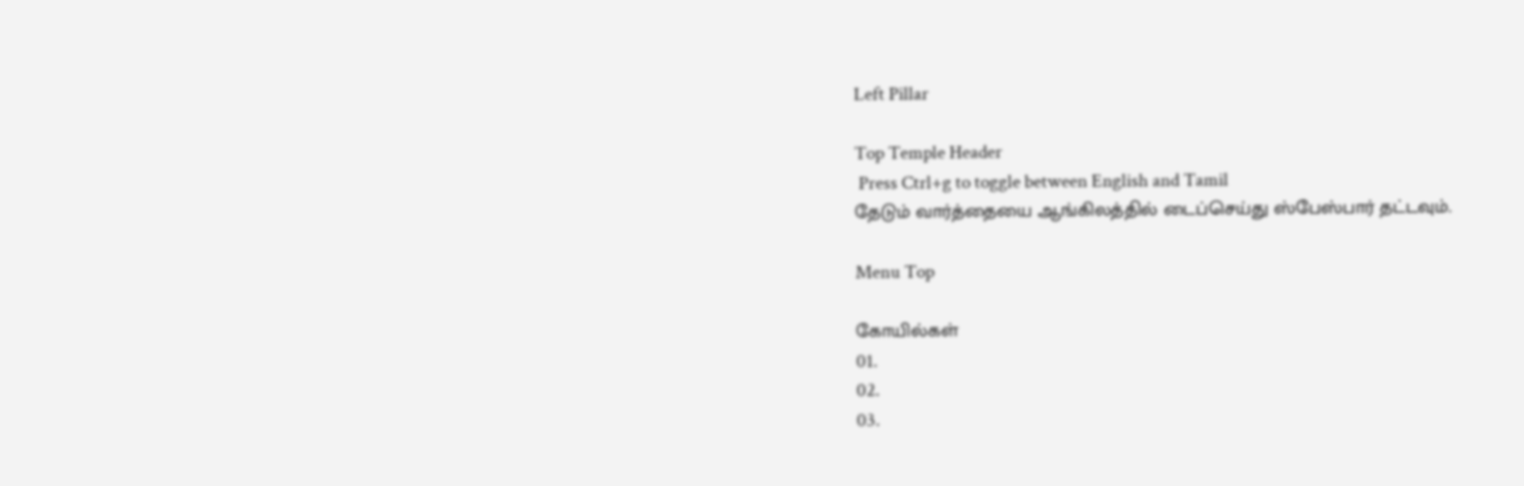Left Pillar

Top Temple Header
 Press Ctrl+g to toggle between English and Tamil
தேடும் வார்த்தையை ஆங்கிலத்தில் டைப்செய்து ஸ்பேஸ்பார் தட்டவும்.

Menu Top

கோயில்கள்
01.
02.
03.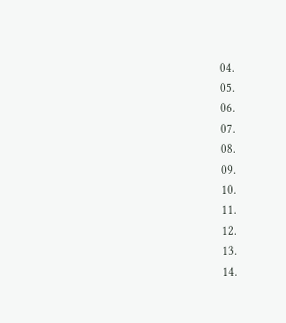04.
05.
06.
07.
08.
09.
10.
11.
12.
13.
14.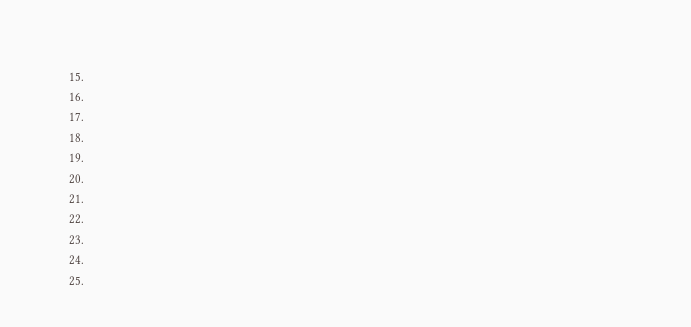15.
16.
17.
18.
19.
20.
21.
22.
23.
24.
25.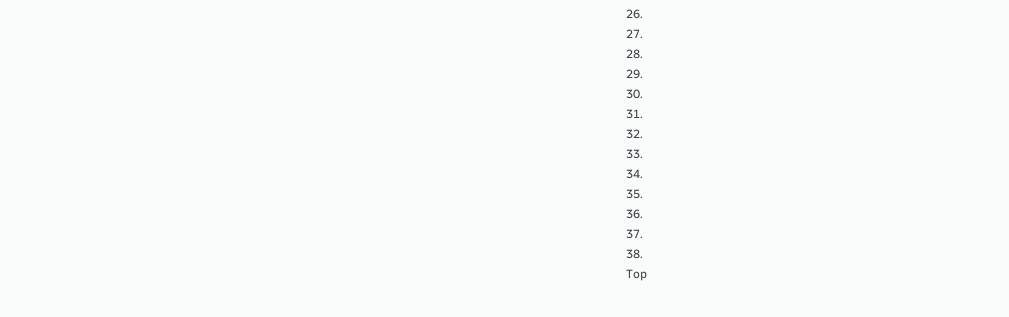26.
27.
28.
29.
30.
31.
32.
33.
34.
35.
36.
37.
38.
Top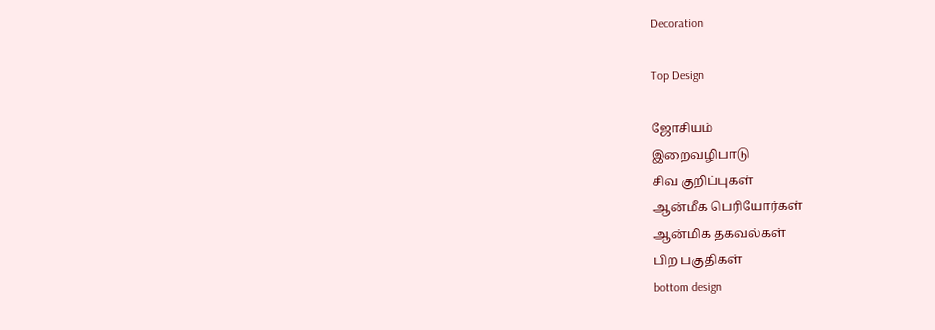Decoration

Top Design

ஜோசியம்
இறைவழிபாடு
சிவ குறிப்புகள்
ஆன்மீக பெரியோர்கள்
ஆன்மிக தகவல்கள்
பிற பகுதிகள்
bottom design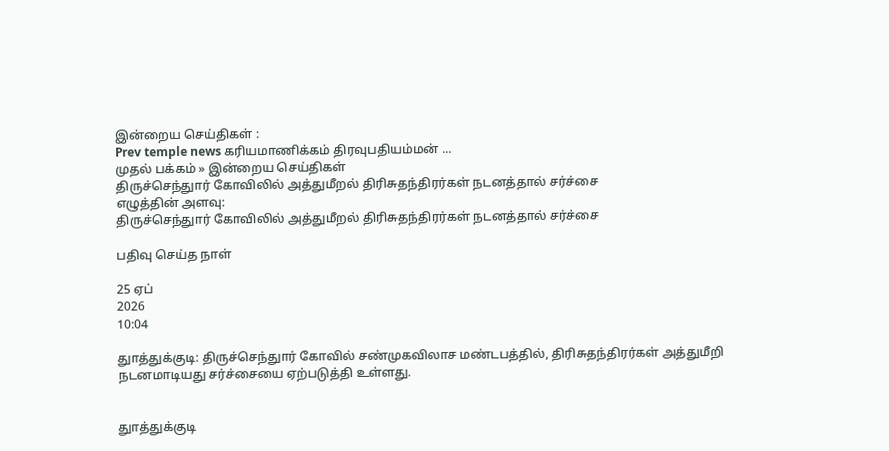இன்றைய செய்திகள் :
Prev temple news கரியமாணிக்கம் திரவுபதியம்மன் ...
முதல் பக்கம் » இன்றைய செய்திகள்
திருச்செந்துார் கோவிலில் அத்துமீறல் திரிசுதந்திரர்கள் நடனத்தால் சர்ச்சை
எழுத்தின் அளவு:
திருச்செந்துார் கோவிலில் அத்துமீறல் திரிசுதந்திரர்கள் நடனத்தால் சர்ச்சை

பதிவு செய்த நாள்

25 ஏப்
2026
10:04

துாத்துக்குடி: திருச்செந்துார் கோவில் சண்முகவிலாச மண்டபத்தில், திரிசுதந்திரர்கள் அத்துமீறி நடனமாடியது சர்ச்சையை ஏற்படுத்தி உள்ளது.


துாத்துக்குடி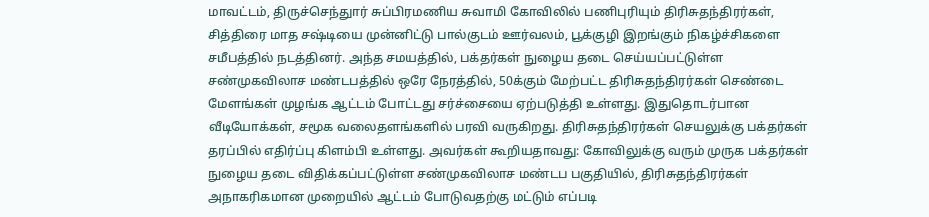மாவட்டம், திருச்செந்துார் சுப்பிரமணிய சுவாமி கோவிலில் பணிபுரியும் திரிசுதந்திரர்கள், சித்திரை மாத சஷ்டியை முன்னிட்டு பால்குடம் ஊர்வலம், பூக்குழி இறங்கும் நிகழ்ச்சிகளை சமீபத்தில் நடத்தினர். அந்த சமயத்தில், பக்தர்கள் நுழைய தடை செய்யப்பட்டுள்ள சண்முகவிலாச மண்டபத்தில் ஒரே நேரத்தில், 50க்கும் மேற்பட்ட திரிசுதந்திரர்கள் செண்டை மேளங்கள் முழங்க ஆட்டம் போட்டது சர்ச்சையை ஏற்படுத்தி உள்ளது. இதுதொடர்பான வீடியோக்கள், சமூக வலைதளங்களில் பரவி வருகிறது. திரிசுதந்திரர்கள் செயலுக்கு பக்தர்கள் தரப்பில் எதிர்ப்பு கிளம்பி உள்ளது. அவர்கள் கூறியதாவது: கோவிலுக்கு வரும் முருக பக்தர்கள் நுழைய தடை விதிக்கப்பட்டுள்ள சண்முகவிலாச மண்டப பகுதியில், திரிசுதந்திரர்கள் அநாகரிகமான முறையில் ஆட்டம் போடுவதற்கு மட்டும் எப்படி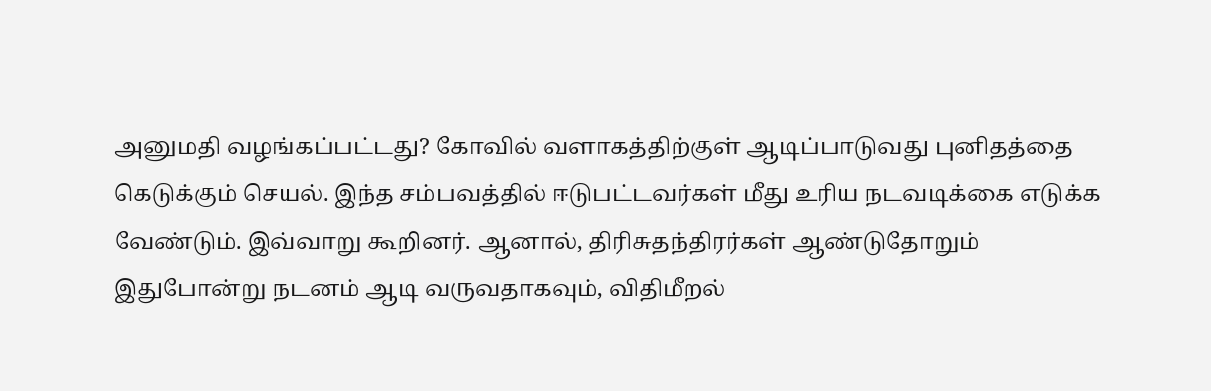அனுமதி வழங்கப்பட்டது? கோவில் வளாகத்திற்குள் ஆடிப்பாடுவது புனிதத்தை கெடுக்கும் செயல். இந்த சம்பவத்தில் ஈடுபட்டவர்கள் மீது உரிய நடவடிக்கை எடுக்க வேண்டும். இவ்வாறு கூறினர். ஆனால், திரிசுதந்திரர்கள் ஆண்டுதோறும் இதுபோன்று நடனம் ஆடி வருவதாகவும், விதிமீறல்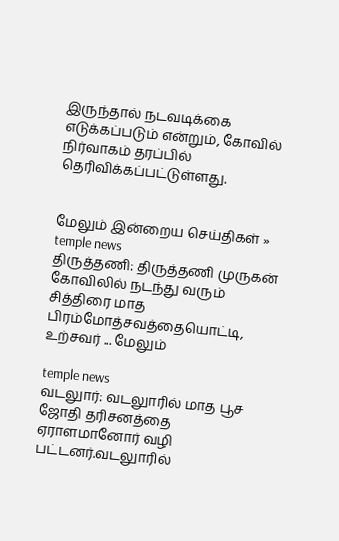இருந்தால் நடவடிக்கை எடுக்கப்படும் என்றும், கோவில் நிர்வாகம் தரப்பில் தெரிவிக்கப்பட்டுள்ளது.


மேலும் இன்றைய செய்திகள் »
temple news
திருத்தணி: திருத்தணி முருகன் கோவிலில் நடந்து வரும் சித்திரை மாத பிரம்மோத்சவத்தையொட்டி, உற்சவர் ... மேலும்

temple news
வடலுார்: வடலுாரில் மாத பூச ஜோதி தரிசனத்தை ஏராளமானோர் வழி பட்டனர்.வடலுாரில்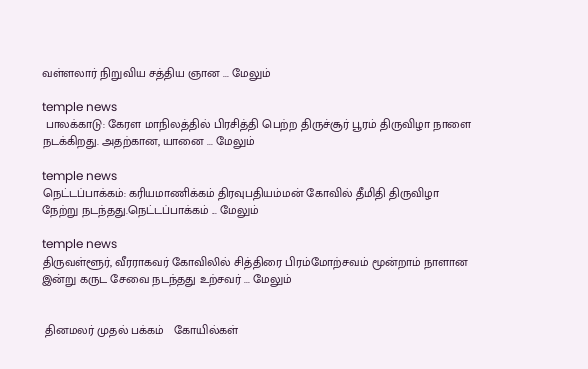வள்ளலார் நிறுவிய சத்திய ஞான ... மேலும்

temple news
 பாலக்காடு: கேரள மாநிலத்தில் பிரசித்தி பெற்ற திருச்சூர் பூரம் திருவிழா நாளை நடக்கிறது. அதற்கான, யானை ... மேலும்

temple news
நெட்டப்பாக்கம்: கரியமாணிக்கம் திரவுபதியம்மன் கோவில் தீமிதி திருவிழா நேற்று நடந்தது.நெட்டப்பாக்கம் ... மேலும்

temple news
திருவள்ளூர், வீரராகவர் கோவிலில் சித்திரை பிரம்மோற்சவம் மூன்றாம் நாளான இன்று கருட சேவை நடந்தது உற்சவர் ... மேலும்


 தினமலர் முதல் பக்கம்   கோயில்கள்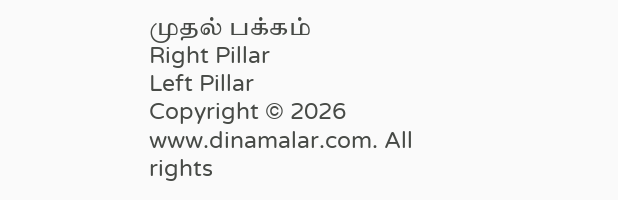முதல் பக்கம்
Right Pillar
Left Pillar
Copyright © 2026 www.dinamalar.com. All rights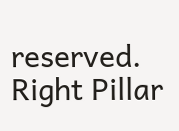reserved.
Right Pillar